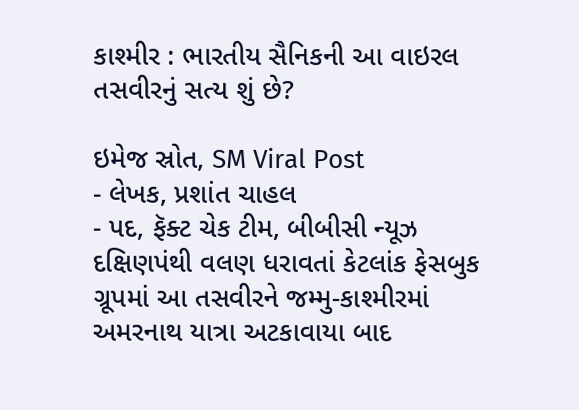કાશ્મીર : ભારતીય સૈનિકની આ વાઇરલ તસવીરનું સત્ય શું છે?

ઇમેજ સ્રોત, SM Viral Post
- લેખક, પ્રશાંત ચાહલ
- પદ, ફૅક્ટ ચેક ટીમ, બીબીસી ન્યૂઝ
દક્ષિણપંથી વલણ ધરાવતાં કેટલાંક ફેસબુક ગ્રૂપમાં આ તસવીરને જમ્મુ-કાશ્મીરમાં અમરનાથ યાત્રા અટકાવાયા બાદ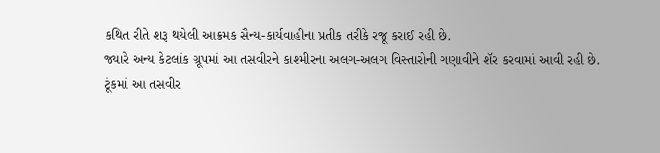કથિત રીતે શરૂ થયેલી આક્રમક સૈન્ય-કાર્યવાહીના પ્રતીક તરીકે રજૂ કરાઈ રહી છે.
જ્યારે અન્ય કેટલાંક ગ્રૂપમાં આ તસવીરને કાશ્મીરના અલગ-અલગ વિસ્તારોની ગણાવીને શૅર કરવામાં આવી રહી છે.
ટૂંકમાં આ તસવીર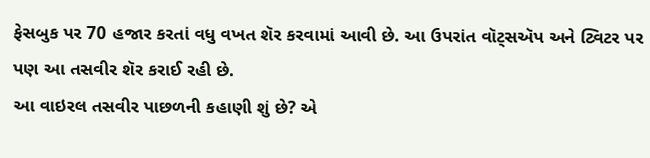ફેસબુક પર 70 હજાર કરતાં વધુ વખત શૅર કરવામાં આવી છે. આ ઉપરાંત વૉટ્સઍપ અને ટ્વિટર પર પણ આ તસવીર શૅર કરાઈ રહી છે.
આ વાઇરલ તસવીર પાછળની કહાણી શું છે? એ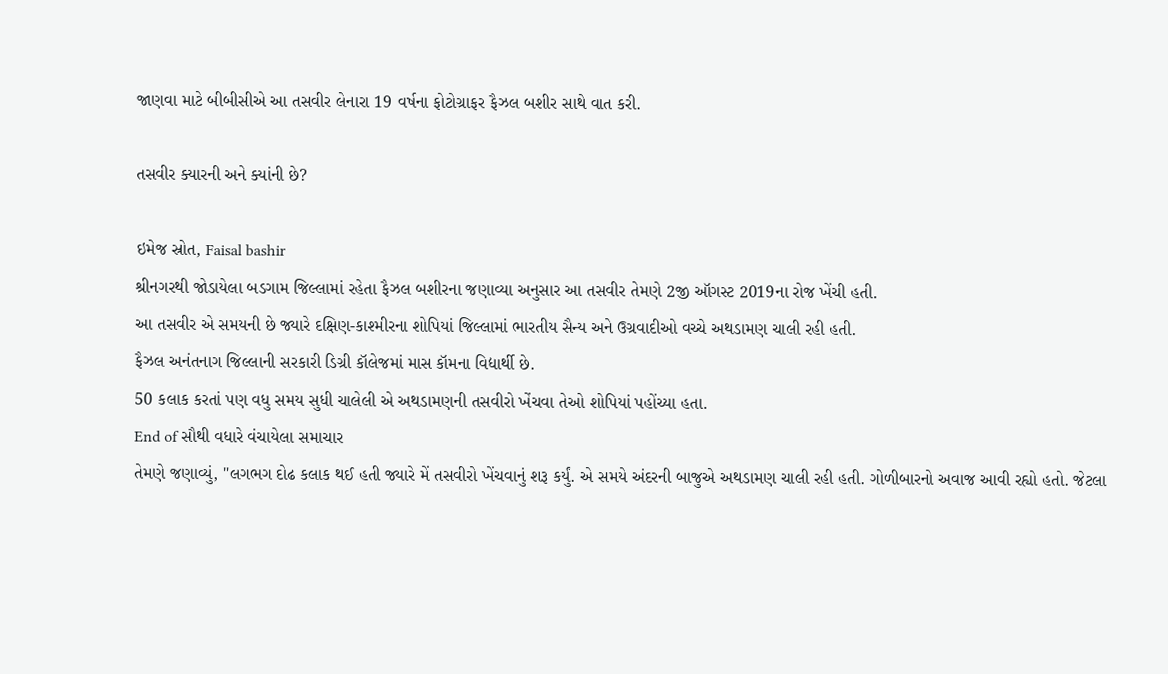જાણવા માટે બીબીસીએ આ તસવીર લેનારા 19 વર્ષના ફોટોગ્રાફર ફૈઝલ બશીર સાથે વાત કરી.

તસવીર ક્યારની અને ક્યાંની છે?

ઇમેજ સ્રોત, Faisal bashir
શ્રીનગરથી જોડાયેલા બડગામ જિલ્લામાં રહેતા ફૈઝલ બશીરના જણાવ્યા અનુસાર આ તસવીર તેમણે 2જી ઑગસ્ટ 2019ના રોજ ખેંચી હતી.
આ તસવીર એ સમયની છે જ્યારે દક્ષિણ-કાશ્મીરના શોપિયાં જિલ્લામાં ભારતીય સૈન્ય અને ઉગ્રવાદીઓ વચ્ચે અથડામણ ચાલી રહી હતી.
ફૈઝલ અનંતનાગ જિલ્લાની સરકારી ડિગ્રી કૉલેજમાં માસ કૉમના વિદ્યાર્થી છે.
50 કલાક કરતાં પણ વધુ સમય સુધી ચાલેલી એ અથડામણની તસવીરો ખેંચવા તેઓ શોપિયાં પહોંચ્યા હતા.
End of સૌથી વધારે વંચાયેલા સમાચાર
તેમણે જણાવ્યું, "લગભગ દોઢ કલાક થઈ હતી જ્યારે મેં તસવીરો ખેંચવાનું શરૂ કર્યું. એ સમયે અંદરની બાજુએ અથડામણ ચાલી રહી હતી. ગોળીબારનો અવાજ આવી રહ્યો હતો. જેટલા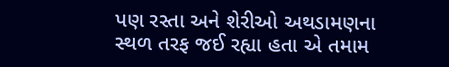પણ રસ્તા અને શેરીઓ અથડામણના સ્થળ તરફ જઈ રહ્યા હતા એ તમામ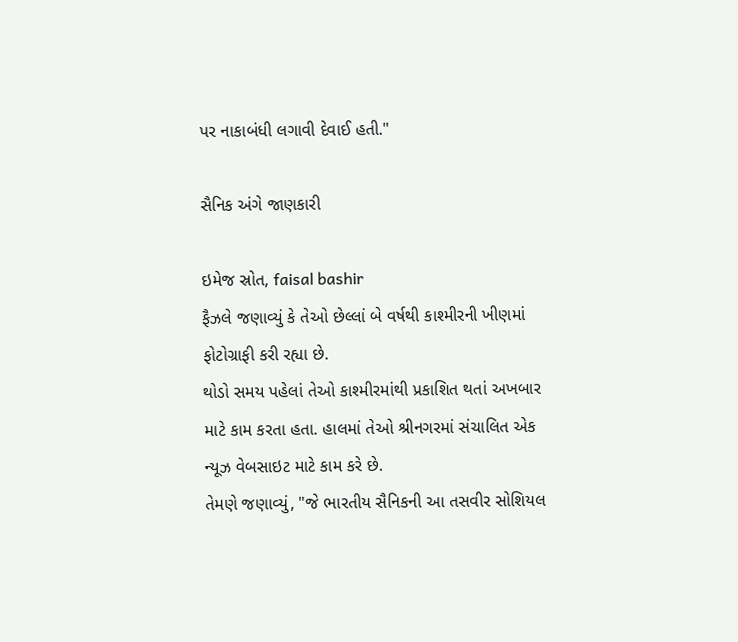પર નાકાબંધી લગાવી દેવાઈ હતી."

સૈનિક અંગે જાણકારી

ઇમેજ સ્રોત, faisal bashir
ફૈઝલે જણાવ્યું કે તેઓ છેલ્લાં બે વર્ષથી કાશ્મીરની ખીણમાં ફોટોગ્રાફી કરી રહ્યા છે.
થોડો સમય પહેલાં તેઓ કાશ્મીરમાંથી પ્રકાશિત થતાં અખબાર માટે કામ કરતા હતા. હાલમાં તેઓ શ્રીનગરમાં સંચાલિત એક ન્યૂઝ વેબસાઇટ માટે કામ કરે છે.
તેમણે જણાવ્યું, "જે ભારતીય સૈનિકની આ તસવીર સોશિયલ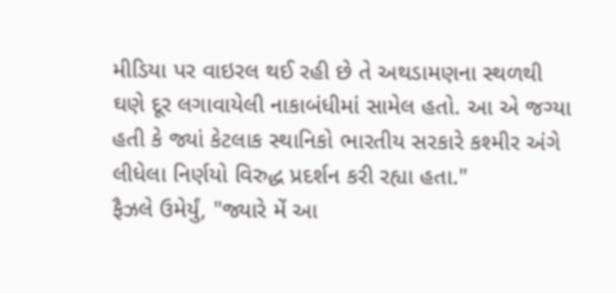મીડિયા પર વાઇરલ થઈ રહી છે તે અથડામણના સ્થળથી ઘણે દૂર લગાવાયેલી નાકાબંધીમાં સામેલ હતો. આ એ જગ્યા હતી કે જ્યાં કેટલાક સ્થાનિકો ભારતીય સરકારે કશ્મીર અંગે લીધેલા નિર્ણયો વિરુદ્ધ પ્રદર્શન કરી રહ્યા હતા."
ફૈઝલે ઉમેર્યું, "જ્યારે મેં આ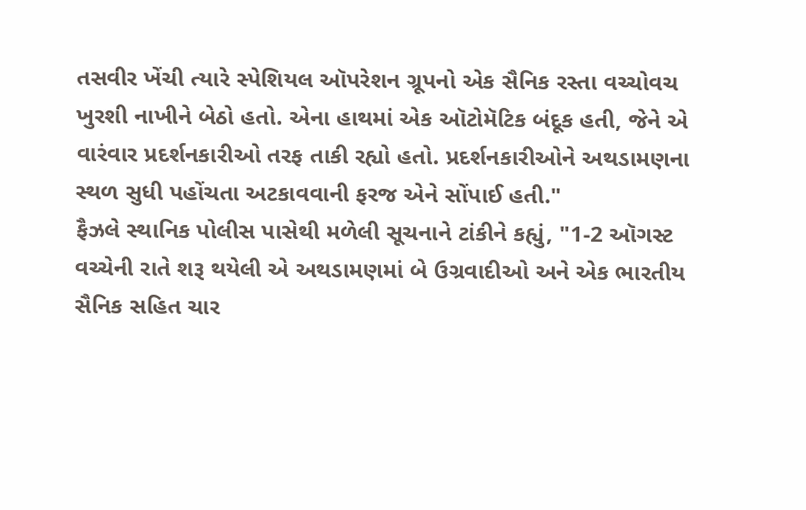તસવીર ખેંચી ત્યારે સ્પેશિયલ ઑપરેશન ગ્રૂપનો એક સૈનિક રસ્તા વચ્ચોવચ ખુરશી નાખીને બેઠો હતો. એના હાથમાં એક ઑટોમૅટિક બંદૂક હતી, જેને એ વારંવાર પ્રદર્શનકારીઓ તરફ તાકી રહ્યો હતો. પ્રદર્શનકારીઓને અથડામણના સ્થળ સુધી પહોંચતા અટકાવવાની ફરજ એને સોંપાઈ હતી."
ફૈઝલે સ્થાનિક પોલીસ પાસેથી મળેલી સૂચનાને ટાંકીને કહ્યું, "1-2 ઑગસ્ટ વચ્ચેની રાતે શરૂ થયેલી એ અથડામણમાં બે ઉગ્રવાદીઓ અને એક ભારતીય સૈનિક સહિત ચાર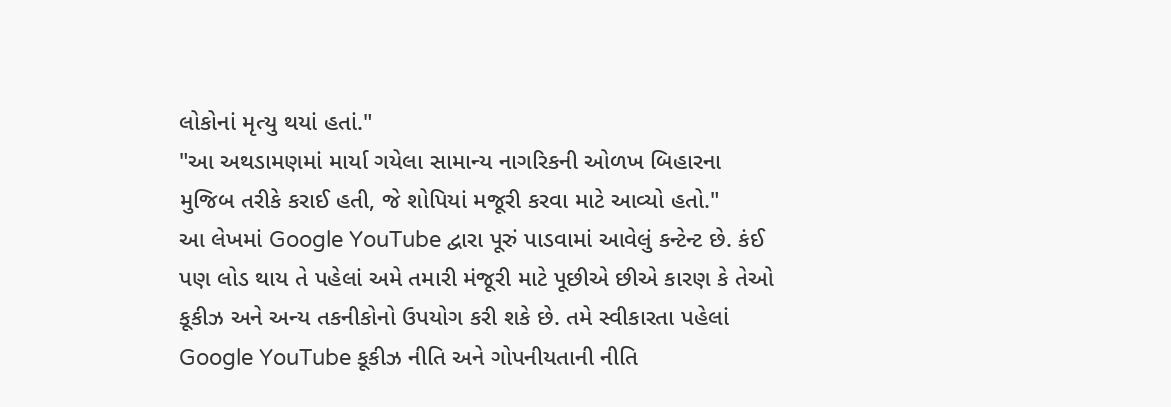લોકોનાં મૃત્યુ થયાં હતાં."
"આ અથડામણમાં માર્યા ગયેલા સામાન્ય નાગરિકની ઓળખ બિહારના મુજિબ તરીકે કરાઈ હતી, જે શોપિયાં મજૂરી કરવા માટે આવ્યો હતો."
આ લેખમાં Google YouTube દ્વારા પૂરું પાડવામાં આવેલું કન્ટેન્ટ છે. કંઈ પણ લોડ થાય તે પહેલાં અમે તમારી મંજૂરી માટે પૂછીએ છીએ કારણ કે તેઓ કૂકીઝ અને અન્ય તકનીકોનો ઉપયોગ કરી શકે છે. તમે સ્વીકારતા પહેલાં Google YouTube કૂકીઝ નીતિ અને ગોપનીયતાની નીતિ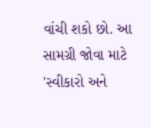વાંચી શકો છો. આ સામગ્રી જોવા માટે 'સ્વીકારો અને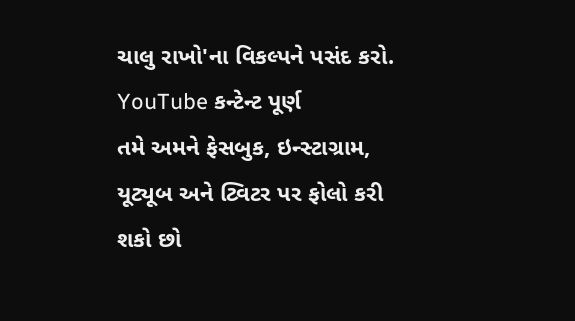ચાલુ રાખો'ના વિકલ્પને પસંદ કરો.
YouTube કન્ટેન્ટ પૂર્ણ
તમે અમને ફેસબુક, ઇન્સ્ટાગ્રામ, યૂટ્યૂબ અને ટ્વિટર પર ફોલો કરી શકો છો